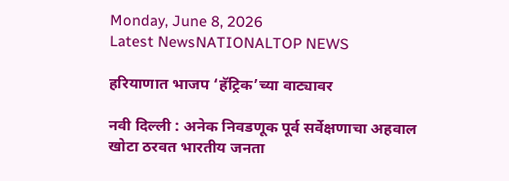Monday, June 8, 2026
Latest NewsNATIONALTOP NEWS

हरियाणात भाजप ‘हॅट्रिक’च्या वाट्यावर

नवी दिल्ली : अनेक निवडणूक पूर्व सर्वेक्षणाचा अहवाल खोटा ठरवत भारतीय जनता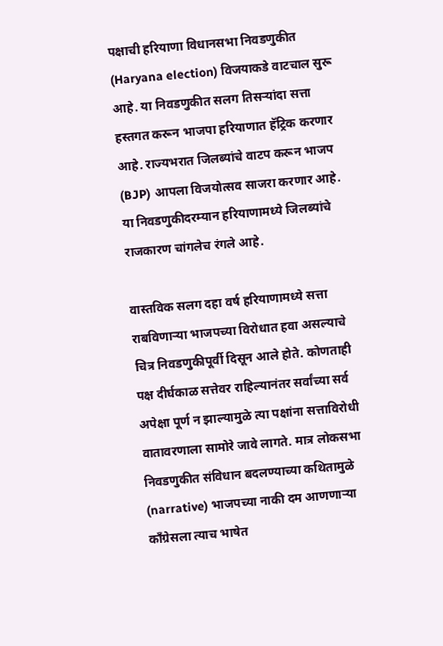पक्षाची हरियाणा विधानसभा निवडणुकीत (Haryana election) विजयाकडे वाटचाल सुरू आहे. या निवडणुकीत सलग तिसऱ्यांदा सत्ता हस्तगत करून भाजपा हरियाणात हॅट्रिक करणार आहे. राज्यभरात जिलब्यांचे वाटप करून भाजप (BJP) आपला विजयोत्सव साजरा करणार आहे. या निवडणुकीदरम्यान हरियाणामध्ये जिलब्यांचे राजकारण चांगलेच रंगले आहे.

वास्तविक सलग दहा वर्ष हरियाणामध्ये सत्ता राबविणाऱ्या भाजपच्या विरोधात हवा असल्याचे चित्र निवडणुकीपूर्वी दिसून आले होते. कोणताही पक्ष दीर्घकाळ सत्तेवर राहिल्यानंतर सर्वांच्या सर्व अपेक्षा पूर्ण न झाल्यामुळे त्या पक्षांना सत्ताविरोधी वातावरणाला सामोरे जावे लागते. मात्र लोकसभा निवडणुकीत संविधान बदलण्याच्या कथितामुळे (narrative) भाजपच्या नाकी दम आणणाऱ्या काँग्रेसला त्याच भाषेत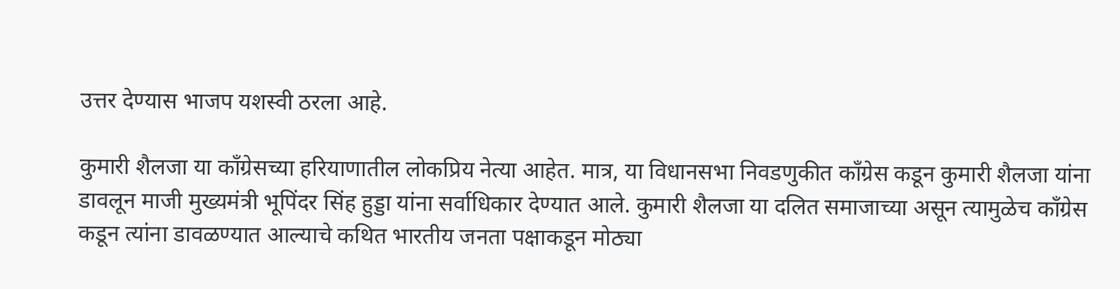उत्तर देण्यास भाजप यशस्वी ठरला आहे.

कुमारी शैलजा या काँग्रेसच्या हरियाणातील लोकप्रिय नेत्या आहेत. मात्र, या विधानसभा निवडणुकीत काँग्रेस कडून कुमारी शैलजा यांना डावलून माजी मुख्यमंत्री भूपिंदर सिंह हुड्डा यांना सर्वाधिकार देण्यात आले. कुमारी शैलजा या दलित समाजाच्या असून त्यामुळेच काँग्रेस कडून त्यांना डावळण्यात आल्याचे कथित भारतीय जनता पक्षाकडून मोठ्या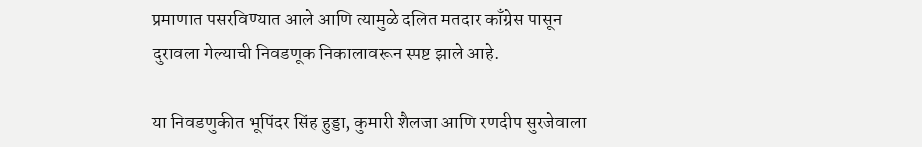प्रमाणात पसरविण्यात आले आणि त्यामुळे दलित मतदार काँग्रेस पासून दुरावला गेल्याची निवडणूक निकालावरून स्पष्ट झाले आहे.

या निवडणुकीत भूपिंदर सिंह हुड्डा, कुमारी शैलजा आणि रणदीप सुरजेवाला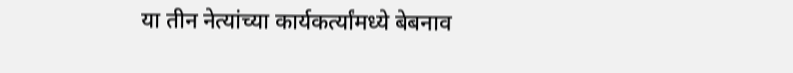या तीन नेत्यांच्या कार्यकर्त्यांमध्ये बेबनाव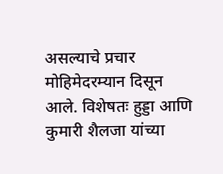असल्याचे प्रचार मोहिमेदरम्यान दिसून आले. विशेषतः हुड्डा आणि कुमारी शैलजा यांच्या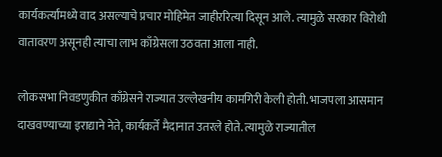कार्यकर्त्यांमध्ये वाद असल्याचे प्रचार मोहिमेत जाहीररित्या दिसून आले. त्यामुळे सरकार विरोधी वातावरण असूनही त्याचा लाभ काँग्रेसला उठवता आला नाही.

लोकसभा निवडणुकीत काँग्रेसने राज्यात उल्लेखनीय कामगिरी केली होती. भाजपला आसमान दाखवण्याच्या इराद्याने नेते, कार्यकर्ते मैदानात उतरले होते. त्यामुळे राज्यातील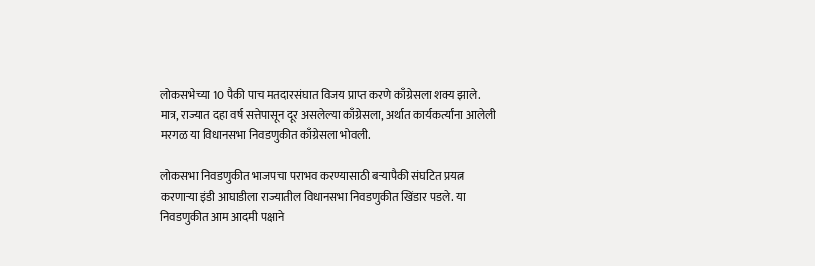लोकसभेच्या 10 पैकी पाच मतदारसंघात विजय प्राप्त करणे काँग्रेसला शक्य झाले. मात्र, राज्यात दहा वर्ष सत्तेपासून दूर असलेल्या काँग्रेसला, अर्थात कार्यकर्त्यांना आलेली मरगळ या विधानसभा निवडणुकीत काँग्रेसला भोवली.

लोकसभा निवडणुकीत भाजपचा पराभव करण्यासाठी बऱ्यापैकी संघटित प्रयत्न करणाऱ्या इंडी आघाडीला राज्यातील विधानसभा निवडणुकीत खिंडार पडले. या निवडणुकीत आम आदमी पक्षाने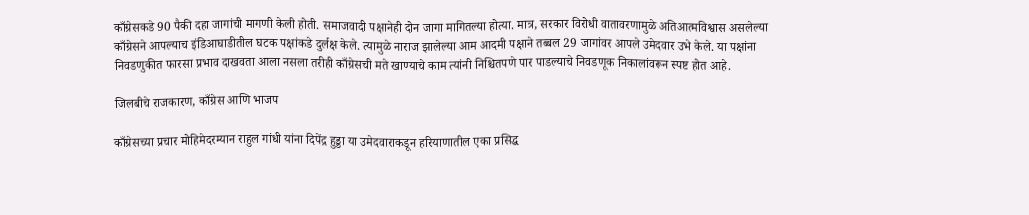काँग्रेसकडे 90 पैकी दहा जागांची मागणी केली होती. समाजवादी पक्षानेही दोन जागा मागितल्या होत्या. मात्र, सरकार विरोधी वातावरणामुळे अतिआत्मविश्वास असलेल्या काँग्रेसने आपल्याच इंडिआघाडीतील घटक पक्षांकडे दुर्लक्ष केले. त्यामुळे नाराज झालेल्या आम आदमी पक्षाने तब्बल 29 जागांवर आपले उमेदवार उभे केले. या पक्षांना निवडणुकीत फारसा प्रभाव दाखवता आला नसला तरीही काँग्रेसची मते खाण्याचे काम त्यांनी निश्चितपणे पार पाडल्याचे निवडणूक निकालांवरून स्पष्ट होत आहे.

जिलबीचे राजकारण, काँग्रेस आणि भाजप

काँग्रेसच्या प्रचार मोहिमेदरम्यान राहुल गांधी यांना दिपेंद्र हुड्डा या उमेदवाराकडून हरियाणातील एका प्रसिद्ध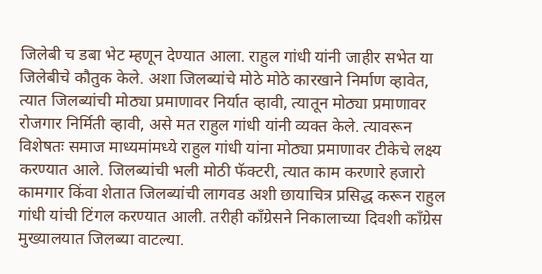जिलेबी च डबा भेट म्हणून देण्यात आला. राहुल गांधी यांनी जाहीर सभेत या जिलेबीचे कौतुक केले. अशा जिलब्यांचे मोठे मोठे कारखाने निर्माण व्हावेत, त्यात जिलब्यांची मोठ्या प्रमाणावर निर्यात व्हावी, त्यातून मोठ्या प्रमाणावर रोजगार निर्मिती व्हावी, असे मत राहुल गांधी यांनी व्यक्त केले. त्यावरून विशेषतः समाज माध्यमांमध्ये राहुल गांधी यांना मोठ्या प्रमाणावर टीकेचे लक्ष्य करण्यात आले. जिलब्यांची भली मोठी फॅक्टरी, त्यात काम करणारे हजारो कामगार किंवा शेतात जिलब्यांची लागवड अशी छायाचित्र प्रसिद्ध करून राहुल गांधी यांची टिंगल करण्यात आली. तरीही काँग्रेसने निकालाच्या दिवशी काँग्रेस मुख्यालयात जिलब्या वाटल्या.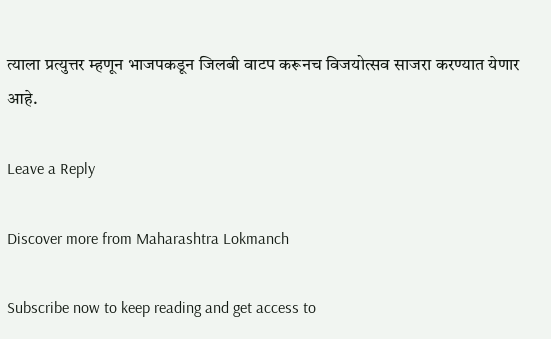त्याला प्रत्युत्तर म्हणून भाजपकडून जिलबी वाटप करूनच विजयोत्सव साजरा करण्यात येणार आहे.

Leave a Reply

Discover more from Maharashtra Lokmanch

Subscribe now to keep reading and get access to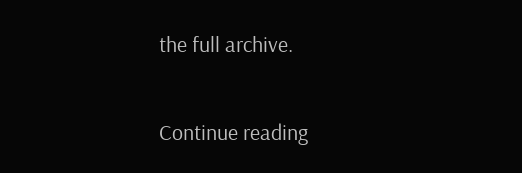the full archive.

Continue reading